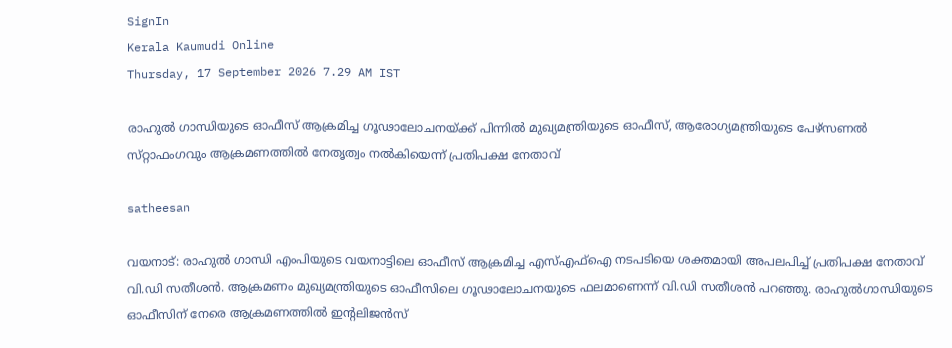SignIn
Kerala Kaumudi Online
Thursday, 17 September 2026 7.29 AM IST

രാഹുൽ ഗാന്ധിയുടെ ഓഫീസ് ആക്രമിച്ച ഗൂഢാലോചനയ്‌ക്ക് പിന്നിൽ മുഖ്യമന്ത്രിയുടെ ഓഫീസ്, ആരോഗ്യമന്ത്രിയുടെ പേഴ്‌സണൽ സ്‌റ്റാഫംഗവും ആക്രമണത്തിൽ നേതൃത്വം നൽകിയെന്ന് പ്രതിപക്ഷ നേതാവ്

satheesan

വയനാട്: രാഹുൽ ഗാന്ധി എംപിയുടെ വയനാട്ടിലെ ഓഫീസ് ആക്രമിച്ച എസ്‌എഫ്‌ഐ നടപടിയെ ശക്തമായി അപലപിച്ച് പ്രതിപക്ഷ നേതാവ് വി.ഡി സതീശൻ. ആക്രമണം മുഖ്യമന്ത്രിയുടെ ഓഫീസിലെ ഗൂഢാലോചനയുടെ ഫലമാണെന്ന് വി.ഡി സതീശൻ പറഞ്ഞു. രാഹുൽഗാന്ധിയുടെ ഓഫീസിന് നേരെ ആക്രമണത്തിൽ ഇന്റലിജൻസ്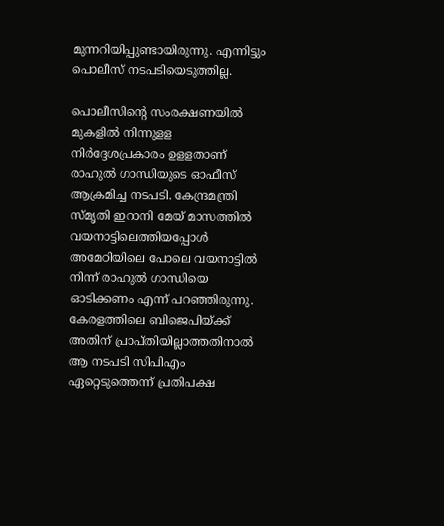മുന്നറിയിപ്പുണ്ടായിരുന്നു. എന്നിട്ടും പൊലീസ് നടപടിയെടുത്തില്ല.

പൊലീസിന്റെ സംരക്ഷണയിൽ മുകളിൽ നിന്നുള‌ള നിർദ്ദേശപ്രകാരം ഉള‌ളതാണ് രാഹുൽ ഗാന്ധിയുടെ ഓഫീസ് ആക്രമിച്ച നടപടി. കേന്ദ്രമന്ത്രി സ്‌മൃതി ഇറാനി മേയ് മാസത്തിൽ വയനാട്ടിലെത്തിയപ്പോൾ അമേഠിയിലെ പോലെ വയനാട്ടിൽ നിന്ന് രാഹുൽ ഗാന്ധിയെ ഓടിക്കണം എന്ന് പറഞ്ഞിരുന്നു. കേരളത്തിലെ ബിജെപിയ്‌ക്ക് അതിന് പ്രാപ്‌തിയില്ലാത്തതിനാൽ ആ നടപടി സിപിഎം ഏറ്റെടുത്തെന്ന് പ്രതിപക്ഷ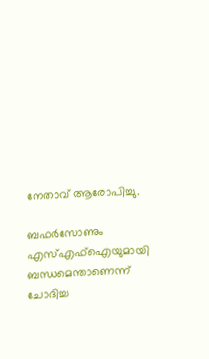നേതാവ് ആരോപിച്ചു.

ബഫർസോണും എസ്‌എഫ്ഐയുമായി ബന്ധമെന്താണെന്ന് ചോദിച്ച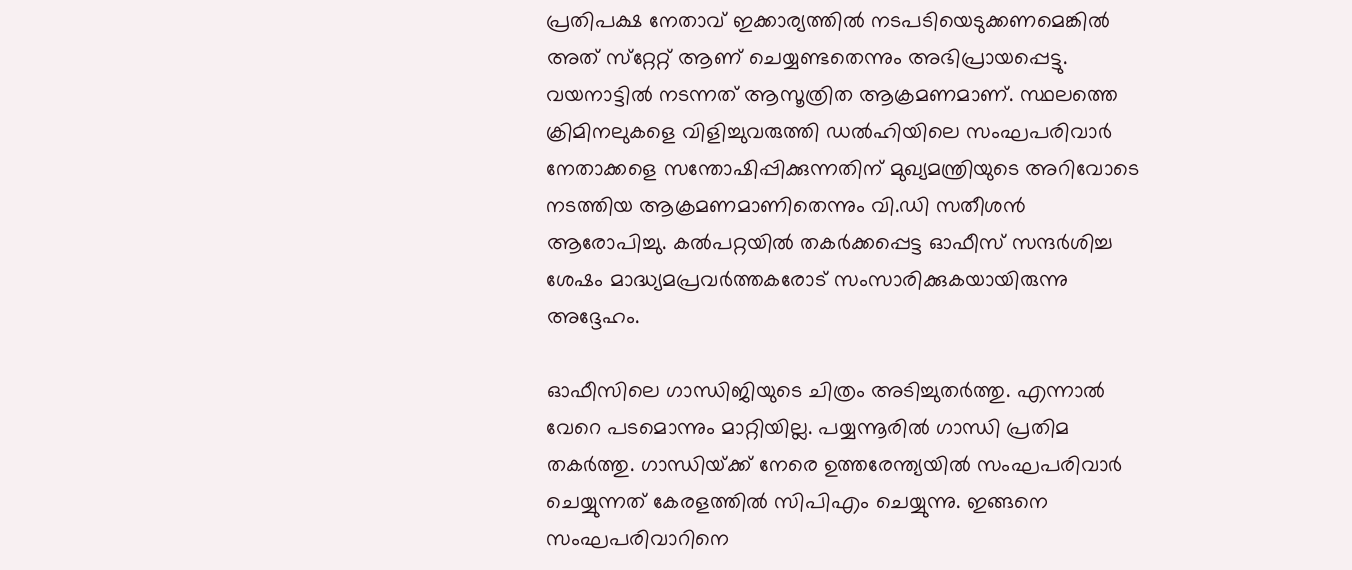പ്രതിപക്ഷ നേതാവ് ഇക്കാര്യത്തിൽ നടപടിയെടുക്കണമെങ്കിൽ അത് സ്‌റ്റേറ്റ് ആണ് ചെയ്യണ്ടതെന്നും അഭിപ്രായപ്പെട്ടു. വയനാട്ടിൽ നടന്നത് ആസൂത്രിത ആക്രമണമാണ്. സ്ഥലത്തെ ക്രിമിനലുകളെ വിളിച്ചുവരുത്തി ഡൽഹിയിലെ സംഘപരിവാർ നേതാക്കളെ സന്തോഷിപ്പിക്കുന്നതിന് മുഖ്യമന്ത്രിയുടെ അറിവോടെ നടത്തിയ ആക്രമണമാണിതെന്നും വി.ഡി സതീശൻ ആരോപിച്ചു. കൽപറ്റയിൽ തകർക്കപ്പെട്ട ഓഫീസ് സന്ദർശിച്ച ശേഷം മാദ്ധ്യമപ്രവർത്തകരോട് സംസാരിക്കുകയായിരുന്നു അദ്ദേഹം.

ഓഫീസിലെ ഗാന്ധിജിയുടെ ചിത്രം അടിച്ചുതർത്തു. എന്നാൽ വേറെ പടമൊന്നും മാറ്റിയില്ല. പയ്യന്നൂരിൽ ഗാന്ധി പ്രതിമ തകർത്തു. ഗാന്ധിയ്‌ക്ക് നേരെ ഉത്തരേന്ത്യയിൽ സംഘപരിവാർ ചെയ്യുന്നത് കേരളത്തിൽ സിപിഎം ചെയ്യുന്നു. ഇങ്ങനെ സംഘപരിവാറിനെ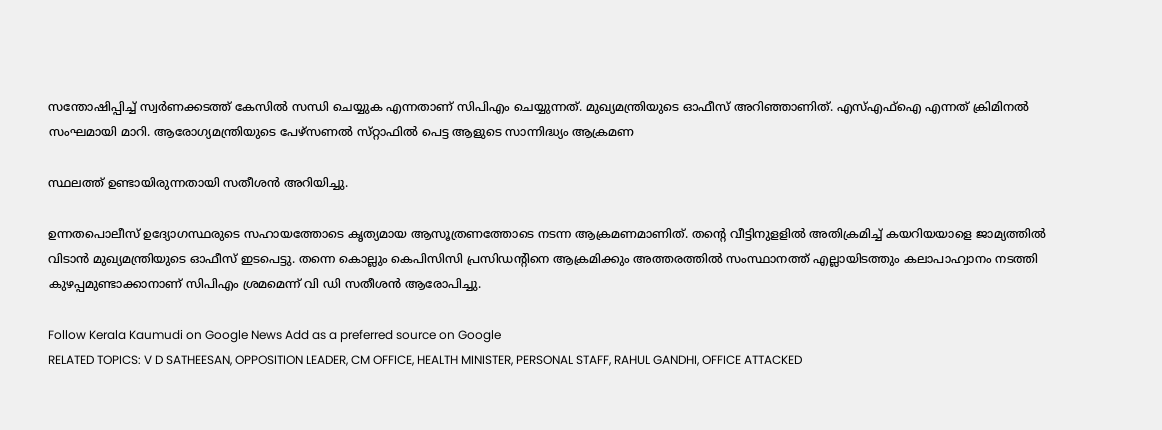സന്തോഷിപ്പിച്ച് സ്വർണക്കടത്ത് കേസിൽ സന്ധി ചെയ്യുക എന്നതാണ് സിപിഎം ചെയ്യുന്നത്. മുഖ്യമന്ത്രിയുടെ ഓഫീസ് അറിഞ്ഞാണിത്. എസ്‌എഫ്‌ഐ എന്നത് ക്രിമിനൽ സംഘമായി മാറി. ആരോഗ്യമന്ത്രിയുടെ പേഴ്‌സണൽ സ്‌റ്റാഫിൽ പെട്ട ആളുടെ സാന്നിദ്ധ്യം ആക്രമണ

സ്ഥലത്ത് ഉണ്ടായിരുന്നതായി സതീശൻ അറിയിച്ചു.

ഉന്നതപൊലീസ് ഉദ്യോഗസ്ഥരുടെ സഹായത്തോടെ കൃത്യമായ ആസൂത്രണത്തോടെ നടന്ന ആക്രമണമാണിത്. തന്റെ വീട്ടിനുള‌ളിൽ അതിക്രമിച്ച് കയറിയയാളെ ജാമ്യത്തിൽ വിടാൻ മുഖ്യമന്ത്രിയുടെ ഓഫീസ് ഇടപെട്ടു. തന്നെ കൊല്ലും കെപിസിസി പ്രസിഡന്റിനെ ആക്രമിക്കും അത്തരത്തിൽ സംസ്ഥാനത്ത് എല്ലായിടത്തും കലാപാഹ്വാനം നടത്തി കുഴപ്പമുണ്ടാക്കാനാണ് സിപിഎം ശ്രമമെന്ന് വി ഡി സതീശൻ ആരോപിച്ചു.

Follow Kerala Kaumudi on Google News Add as a preferred source on Google
RELATED TOPICS: V D SATHEESAN, OPPOSITION LEADER, CM OFFICE, HEALTH MINISTER, PERSONAL STAFF, RAHUL GANDHI, OFFICE ATTACKED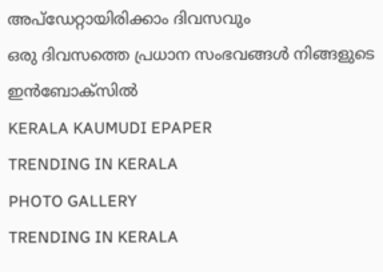അപ്ഡേറ്റായിരിക്കാം ദിവസവും
ഒരു ദിവസത്തെ പ്രധാന സംഭവങ്ങൾ നിങ്ങളുടെ ഇൻബോക്സിൽ
KERALA KAUMUDI EPAPER
TRENDING IN KERALA
PHOTO GALLERY
TRENDING IN KERALA